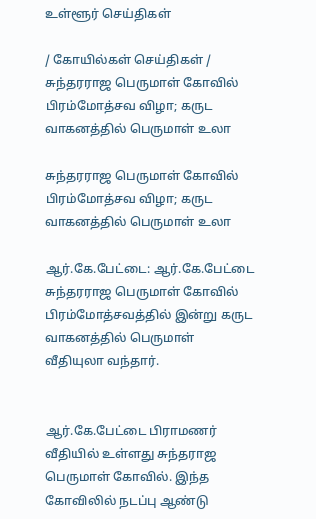உள்ளூர் செய்திகள்

/ கோயில்கள் செய்திகள் / சுந்தரராஜ பெருமாள் கோவில் பிரம்மோத்சவ விழா; கருட வாகனத்தில் பெருமாள் உலா

சுந்தரராஜ பெருமாள் கோவில் பிரம்மோத்சவ விழா; கருட வாகனத்தில் பெருமாள் உலா

ஆர்.கே.பேட்டை: ஆர்.கே.பேட்டை சுந்தரராஜ பெருமாள் கோவில் பிரம்மோத்சவத்தில் இன்று கருட வாகனத்தில் பெருமாள் வீதியுலா வந்தார்.


ஆர்.கே.பேட்டை பிராமணர் வீதியில் உள்ளது சுந்தராஜ பெருமாள் கோவில். இந்த கோவிலில் நடப்பு ஆண்டு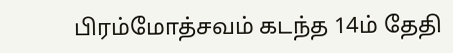பிரம்மோத்சவம் கடந்த 14ம் தேதி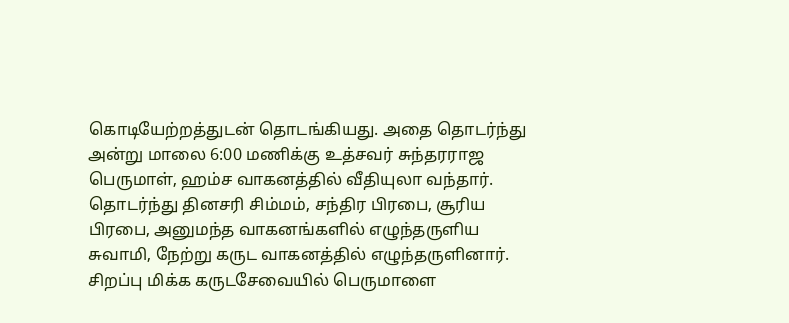கொடியேற்றத்துடன் தொடங்கியது. அதை தொடர்ந்து அன்று மாலை 6:00 மணிக்கு உத்சவர் சுந்தரராஜ பெருமாள், ஹம்ச வாகனத்தில் வீதியுலா வந்தார். தொடர்ந்து தினசரி சிம்மம், சந்திர பிரபை, சூரிய பிரபை, அனுமந்த வாகனங்களில் எழுந்தருளிய சுவாமி, நேற்று கருட வாகனத்தில் எழுந்தருளினார். சிறப்பு மிக்க கருடசேவையில் பெருமாளை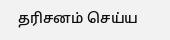தரிசனம் செய்ய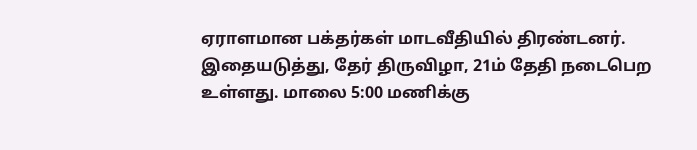ஏராளமான பக்தர்கள் மாடவீதியில் திரண்டனர். இதையடுத்து, தேர் திருவிழா, 21ம் தேதி நடைபெற உள்ளது. மாலை 5:00 மணிக்கு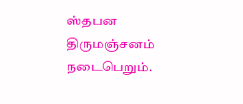ஸ்தபன திருமஞ்சனம் நடைபெறும்.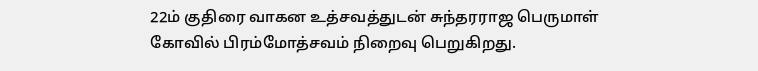22ம் குதிரை வாகன உத்சவத்துடன் சுந்தரராஜ பெருமாள் கோவில் பிரம்மோத்சவம் நிறைவு பெறுகிறது.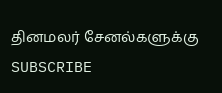தினமலர் சேனல்களுக்கு SUBSCRIBE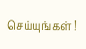செய்யுங்கள் !